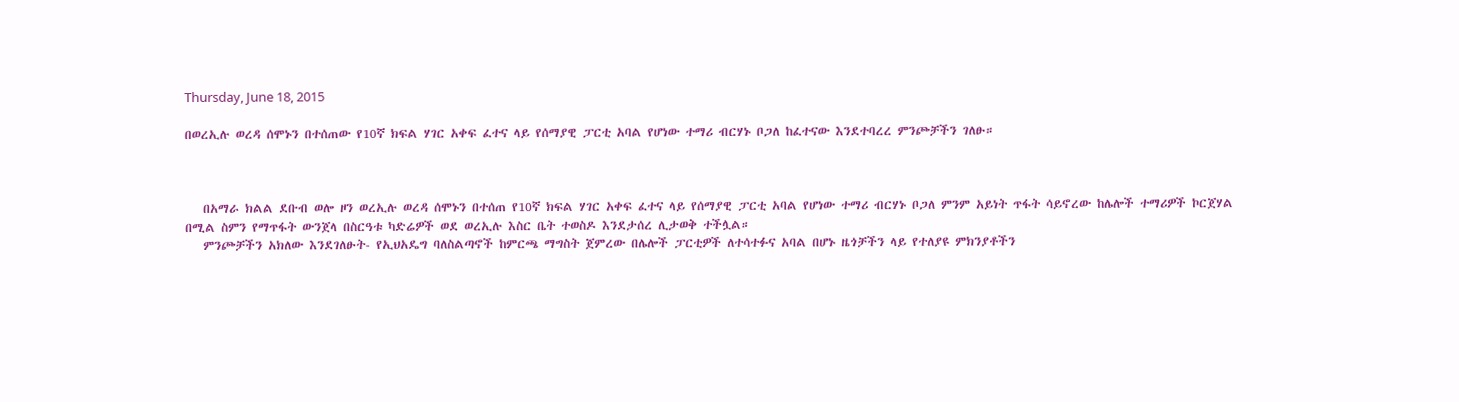Thursday, June 18, 2015

በወረኢሉ ወረዳ ሰሞኑን በተሰጠው የ10ኛ ክፍል ሃገር አቀፍ ፈተና ላይ የሰማያዊ ፓርቲ አባል የሆነው ተማሪ ብርሃኑ ቦጋለ ከፈተናው እንደተባረረ ምንጮቻችን ገለፁ።



   በአማራ ክልል ደቡብ ወሎ ዞን ወረኢሉ ወረዳ ሰሞኑን በተሰጠ የ10ኛ ክፍል ሃገር አቀፍ ፈተና ላይ የሰማያዊ ፓርቲ አባል የሆነው ተማሪ ብርሃኑ ቦጋለ ምንም አይነት ጥፋት ሳይኖረው ከሌሎች ተማሪዎች ኮርጀሃል በሚል ስምን የማጥፋት ውንጀላ በስርዓቱ ካድሬዎች ወደ ወረኢሉ እስር ቤት ተወስዶ እንደታሰረ ሊታወቅ ተችሏል።
   ምንጮቻችን አክለው እንደገለፁት- የኢህአዴግ ባለስልጣኖች ከምርጫ ማግስት ጀምረው በሌሎች ፓርቲዎች ለተሳተፉና አባል በሆኑ ዜጎቻችን ላይ የተለያዩ ምክንያቶችን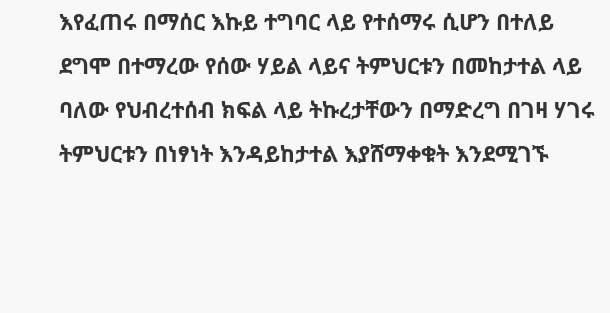እየፈጠሩ በማሰር እኩይ ተግባር ላይ የተሰማሩ ሲሆን በተለይ ደግሞ በተማረው የሰው ሃይል ላይና ትምህርቱን በመከታተል ላይ ባለው የህብረተሰብ ክፍል ላይ ትኩረታቸውን በማድረግ በገዛ ሃገሩ ትምህርቱን በነፃነት እንዳይከታተል እያሸማቀቁት እንደሚገኙ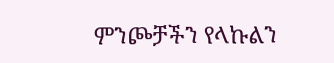ምንጮቻችን የላኩልን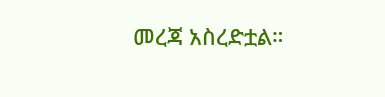መረጃ አስረድቷል።